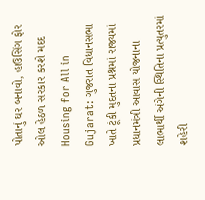પોતાનું ઘર બનાવો, હાઉસિંગ ફોર ઓલ હેઠળ સરકાર કરશે મદદ
Housing for All in Gujarat: ગુજરાત વિધાનસભા ખાતે ટૂંકી મુદતના પ્રશ્નમાં રાજ્યમાં પ્રધાનમંત્રી આવાસ યોજનાના લાભાર્થી અંગેની સ્થિતિના પ્રત્યુતરમાં શહેરી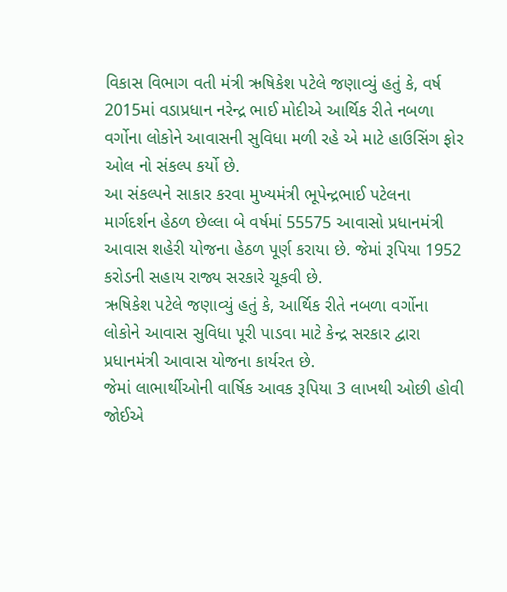વિકાસ વિભાગ વતી મંત્રી ઋષિકેશ પટેલે જણાવ્યું હતું કે, વર્ષ 2015માં વડાપ્રધાન નરેન્દ્ર ભાઈ મોદીએ આર્થિક રીતે નબળા વર્ગોના લોકોને આવાસની સુવિધા મળી રહે એ માટે હાઉસિંગ ફોર ઓલ નો સંકલ્પ કર્યો છે.
આ સંકલ્પને સાકાર કરવા મુખ્યમંત્રી ભૂપેન્દ્રભાઈ પટેલના માર્ગદર્શન હેઠળ છેલ્લા બે વર્ષમાં 55575 આવાસો પ્રધાનમંત્રી આવાસ શહેરી યોજના હેઠળ પૂર્ણ કરાયા છે. જેમાં રૂપિયા 1952 કરોડની સહાય રાજ્ય સરકારે ચૂકવી છે.
ઋષિકેશ પટેલે જણાવ્યું હતું કે, આર્થિક રીતે નબળા વર્ગોના લોકોને આવાસ સુવિધા પૂરી પાડવા માટે કેન્દ્ર સરકાર દ્વારા પ્રધાનમંત્રી આવાસ યોજના કાર્યરત છે.
જેમાં લાભાર્થીઓની વાર્ષિક આવક રૂપિયા 3 લાખથી ઓછી હોવી જોઈએ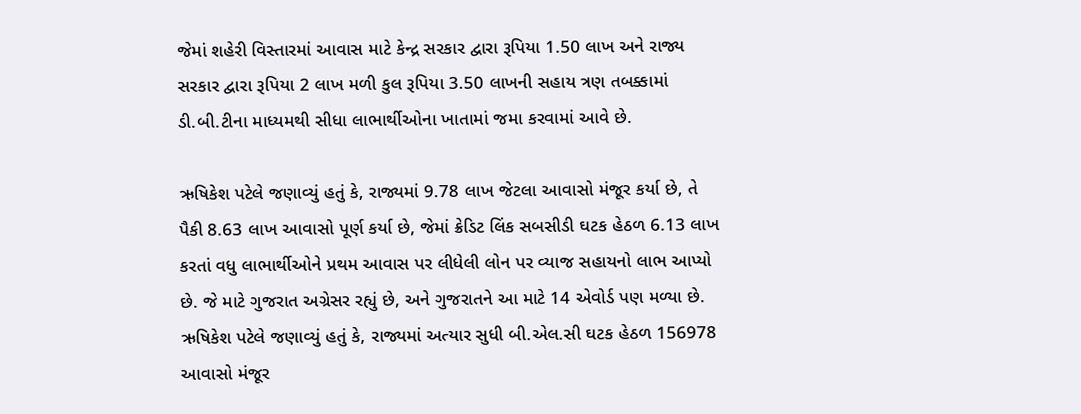જેમાં શહેરી વિસ્તારમાં આવાસ માટે કેન્દ્ર સરકાર દ્વારા રૂપિયા 1.50 લાખ અને રાજ્ય સરકાર દ્વારા રૂપિયા 2 લાખ મળી કુલ રૂપિયા 3.50 લાખની સહાય ત્રણ તબક્કામાં ડી.બી.ટીના માધ્યમથી સીધા લાભાર્થીઓના ખાતામાં જમા કરવામાં આવે છે.

ઋષિકેશ પટેલે જણાવ્યું હતું કે, રાજ્યમાં 9.78 લાખ જેટલા આવાસો મંજૂર કર્યા છે, તે પૈકી 8.63 લાખ આવાસો પૂર્ણ કર્યા છે, જેમાં ક્રેડિટ લિંક સબસીડી ઘટક હેઠળ 6.13 લાખ કરતાં વધુ લાભાર્થીઓને પ્રથમ આવાસ પર લીધેલી લોન પર વ્યાજ સહાયનો લાભ આપ્યો છે. જે માટે ગુજરાત અગ્રેસર રહ્યું છે, અને ગુજરાતને આ માટે 14 એવોર્ડ પણ મળ્યા છે.
ઋષિકેશ પટેલે જણાવ્યું હતું કે, રાજ્યમાં અત્યાર સુધી બી.એલ.સી ઘટક હેઠળ 156978 આવાસો મંજૂર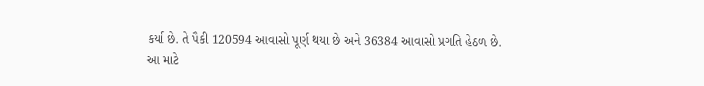કર્યા છે. તે પૈકી 120594 આવાસો પૂર્ણ થયા છે અને 36384 આવાસો પ્રગતિ હેઠળ છે.
આ માટે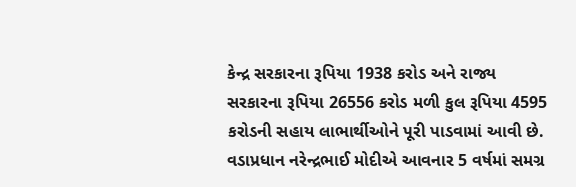કેન્દ્ર સરકારના રૂપિયા 1938 કરોડ અને રાજ્ય સરકારના રૂપિયા 26556 કરોડ મળી કુલ રૂપિયા 4595 કરોડની સહાય લાભાર્થીઓને પૂરી પાડવામાં આવી છે.
વડાપ્રધાન નરેન્દ્રભાઈ મોદીએ આવનાર 5 વર્ષમાં સમગ્ર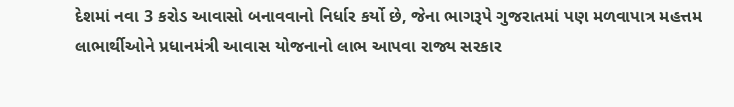દેશમાં નવા 3 કરોડ આવાસો બનાવવાનો નિર્ધાર કર્યો છે, જેના ભાગરૂપે ગુજરાતમાં પણ મળવાપાત્ર મહત્તમ લાભાર્થીઓને પ્રધાનમંત્રી આવાસ યોજનાનો લાભ આપવા રાજ્ય સરકાર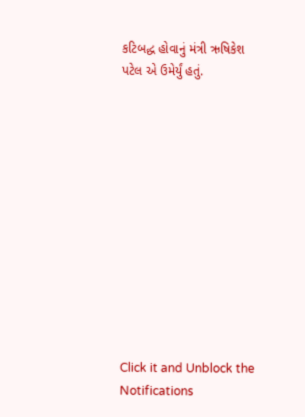કટિબદ્ધ હોવાનું મંત્રી ઋષિકેશ પટેલ એ ઉમેર્યું હતું.












Click it and Unblock the Notifications